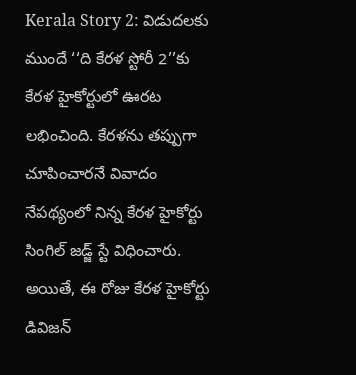Kerala Story 2: విడుదలకు ముందే ‘‘ది కేరళ స్టోరీ 2’’కు కేరళ హైకోర్టులో ఊరట లభించింది. కేరళను తప్పుగా చూపించారనే వివాదం నేపథ్యంలో నిన్న కేరళ హైకోర్టు సింగిల్ జడ్జ్ స్టే విధించారు. అయితే, ఈ రోజు కేరళ హైకోర్టు డివిజన్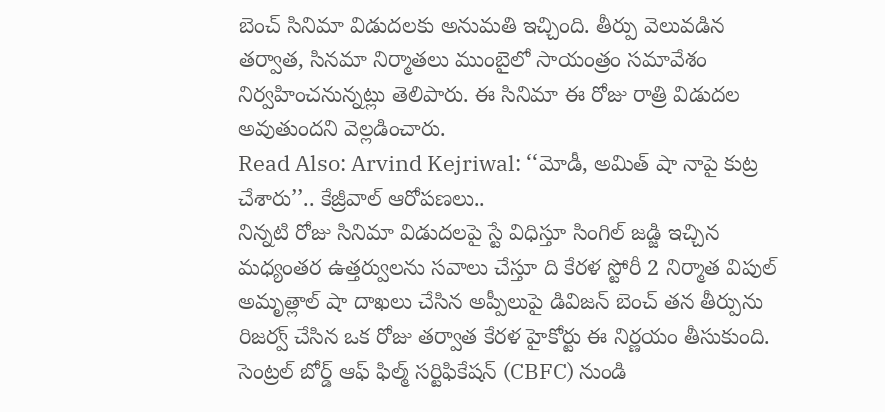బెంచ్ సినిమా విడుదలకు అనుమతి ఇచ్చింది. తీర్పు వెలువడిన తర్వాత, సినమా నిర్మాతలు ముంబైలో సాయంత్రం సమావేశం నిర్వహించనున్నట్లు తెలిపారు. ఈ సినిమా ఈ రోజు రాత్రి విడుదల అవుతుందని వెల్లడించారు.
Read Also: Arvind Kejriwal: ‘‘మోడీ, అమిత్ షా నాపై కుట్ర చేశారు’’.. కేజ్రీవాల్ ఆరోపణలు..
నిన్నటి రోజు సినిమా విడుదలపై స్టే విధిస్తూ సింగిల్ జడ్జి ఇచ్చిన మధ్యంతర ఉత్తర్వులను సవాలు చేస్తూ ది కేరళ స్టోరీ 2 నిర్మాత విపుల్ అమృత్లాల్ షా దాఖలు చేసిన అప్పీలుపై డివిజన్ బెంచ్ తన తీర్పును రిజర్వ్ చేసిన ఒక రోజు తర్వాత కేరళ హైకోర్టు ఈ నిర్ణయం తీసుకుంది. సెంట్రల్ బోర్డ్ ఆఫ్ ఫిల్మ్ సర్టిఫికేషన్ (CBFC) నుండి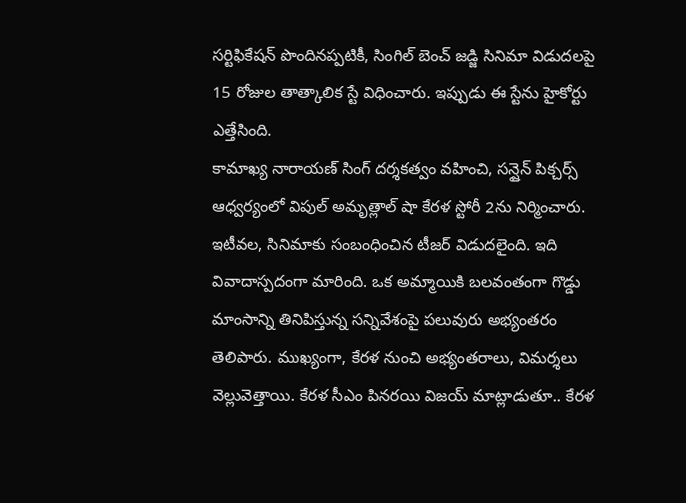సర్టిఫికేషన్ పొందినప్పటికీ, సింగిల్ బెంచ్ జడ్జి సినిమా విడుదలపై 15 రోజుల తాత్కాలిక స్టే విధించారు. ఇప్పుడు ఈ స్టేను హైకోర్టు ఎత్తేసింది.
కామాఖ్య నారాయణ్ సింగ్ దర్శకత్వం వహించి, సన్షైన్ పిక్చర్స్ ఆధ్వర్యంలో విపుల్ అమృత్లాల్ షా కేరళ స్టోరీ 2ను నిర్మించారు. ఇటీవల, సినిమాకు సంబంధించిన టీజర్ విడుదలైంది. ఇది వివాదాస్పదంగా మారింది. ఒక అమ్మాయికి బలవంతంగా గొడ్డు మాంసాన్ని తినిపిస్తున్న సన్నివేశంపై పలువురు అభ్యంతరం తెలిపారు. ముఖ్యంగా, కేరళ నుంచి అభ్యంతరాలు, విమర్శలు వెల్లువెత్తాయి. కేరళ సీఎం పినరయి విజయ్ మాట్లాడుతూ.. కేరళ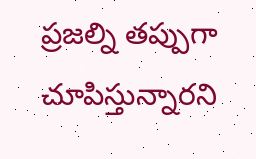ప్రజల్ని తప్పుగా చూపిస్తున్నారని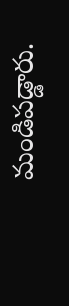మండిపడ్డారు.